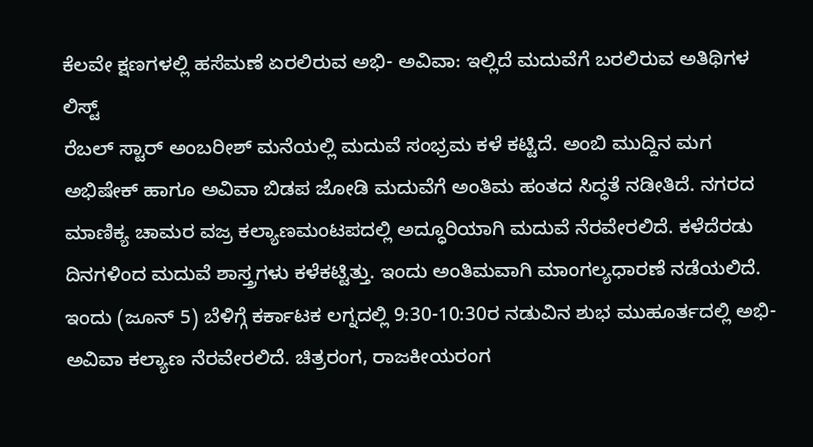ಕೆಲವೇ ಕ್ಷಣಗಳಲ್ಲಿ ಹಸೆಮಣೆ ಏರಲಿರುವ ಅಭಿ- ಅವಿವಾ: ಇಲ್ಲಿದೆ ಮದುವೆಗೆ ಬರಲಿರುವ ಅತಿಥಿಗಳ ಲಿಸ್ಟ್
ರೆಬಲ್ ಸ್ಟಾರ್ ಅಂಬರೀಶ್ ಮನೆಯಲ್ಲಿ ಮದುವೆ ಸಂಭ್ರಮ ಕಳೆ ಕಟ್ಟಿದೆ. ಅಂಬಿ ಮುದ್ದಿನ ಮಗ ಅಭಿಷೇಕ್ ಹಾಗೂ ಅವಿವಾ ಬಿಡಪ ಜೋಡಿ ಮದುವೆಗೆ ಅಂತಿಮ ಹಂತದ ಸಿದ್ಧತೆ ನಡೀತಿದೆ. ನಗರದ ಮಾಣಿಕ್ಯ ಚಾಮರ ವಜ್ರ ಕಲ್ಯಾಣಮಂಟಪದಲ್ಲಿ ಅದ್ಧೂರಿಯಾಗಿ ಮದುವೆ ನೆರವೇರಲಿದೆ. ಕಳೆದೆರಡು ದಿನಗಳಿಂದ ಮದುವೆ ಶಾಸ್ತ್ರಗಳು ಕಳೆಕಟ್ಟಿತ್ತು. ಇಂದು ಅಂತಿಮವಾಗಿ ಮಾಂಗಲ್ಯಧಾರಣೆ ನಡೆಯಲಿದೆ.
ಇಂದು (ಜೂನ್ 5) ಬೆಳಿಗ್ಗೆ ಕರ್ಕಾಟಕ ಲಗ್ನದಲ್ಲಿ 9:30-10:30ರ ನಡುವಿನ ಶುಭ ಮುಹೂರ್ತದಲ್ಲಿ ಅಭಿ- ಅವಿವಾ ಕಲ್ಯಾಣ ನೆರವೇರಲಿದೆ. ಚಿತ್ರರಂಗ, ರಾಜಕೀಯರಂಗ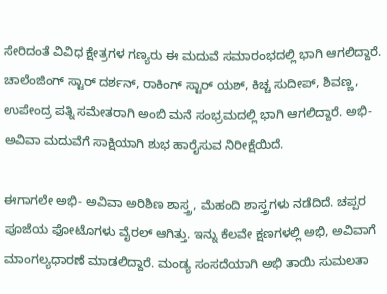ಸೇರಿದಂತೆ ವಿವಿಧ ಕ್ಷೇತ್ರಗಳ ಗಣ್ಯರು ಈ ಮದುವೆ ಸಮಾರಂಭದಲ್ಲಿ ಭಾಗಿ ಆಗಲಿದ್ದಾರೆ. ಚಾಲೆಂಜಿಂಗ್ ಸ್ಟಾರ್ ದರ್ಶನ್, ರಾಕಿಂಗ್ ಸ್ಟಾರ್ ಯಶ್, ಕಿಚ್ಚ ಸುದೀಪ್, ಶಿವಣ್ಣ, ಉಪೇಂದ್ರ ಪತ್ನಿ ಸಮೇತರಾಗಿ ಅಂಬಿ ಮನೆ ಸಂಭ್ರಮದಲ್ಲಿ ಭಾಗಿ ಆಗಲಿದ್ದಾರೆ. ಅಭಿ- ಅವಿವಾ ಮದುವೆಗೆ ಸಾಕ್ಷಿಯಾಗಿ ಶುಭ ಹಾರೈಸುವ ನಿರೀಕ್ಷೆಯಿದೆ.

ಈಗಾಗಲೇ ಅಭಿ- ಅವಿವಾ ಅರಿಶಿಣ ಶಾಸ್ತ್ರ, ಮೆಹಂದಿ ಶಾಸ್ತ್ರಗಳು ನಡೆದಿದೆ. ಚಪ್ಪರ ಪೂಜೆಯ ಫೋಟೊಗಳು ವೈರಲ್ ಆಗಿತ್ತು. ಇನ್ನು ಕೆಲವೇ ಕ್ಷಣಗಳಲ್ಲಿ ಅಭಿ, ಅವಿವಾಗೆ ಮಾಂಗಲ್ಯಧಾರಣೆ ಮಾಡಲಿದ್ದಾರೆ. ಮಂಡ್ಯ ಸಂಸದೆಯಾಗಿ ಅಭಿ ತಾಯಿ ಸುಮಲತಾ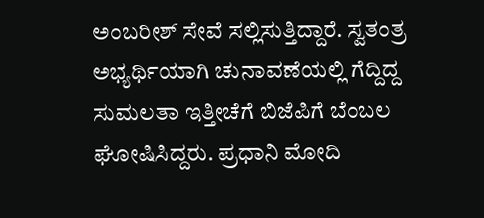ಅಂಬರೀಶ್ ಸೇವೆ ಸಲ್ಲಿಸುತ್ತಿದ್ದಾರೆ. ಸ್ವತಂತ್ರ ಅಭ್ಯರ್ಥಿಯಾಗಿ ಚುನಾವಣೆಯಲ್ಲಿ ಗೆದ್ದಿದ್ದ ಸುಮಲತಾ ಇತ್ತೀಚೆಗೆ ಬಿಜೆಪಿಗೆ ಬೆಂಬಲ ಘೋಷಿಸಿದ್ದರು. ಪ್ರಧಾನಿ ಮೋದಿ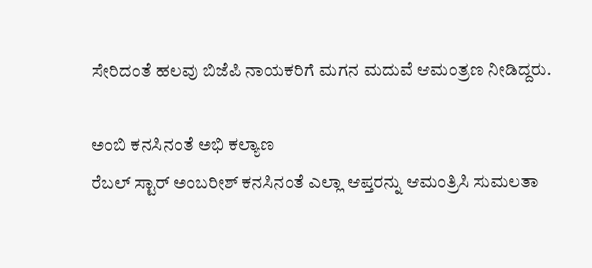ಸೇರಿದಂತೆ ಹಲವು ಬಿಜೆಪಿ ನಾಯಕರಿಗೆ ಮಗನ ಮದುವೆ ಆಮಂತ್ರಣ ನೀಡಿದ್ದರು.

ಅಂಬಿ ಕನಸಿನಂತೆ ಅಭಿ ಕಲ್ಯಾಣ
ರೆಬಲ್ ಸ್ಟಾರ್ ಅಂಬರೀಶ್ ಕನಸಿನಂತೆ ಎಲ್ಲಾ ಆಪ್ತರನ್ನು ಆಮಂತ್ರಿಸಿ ಸುಮಲತಾ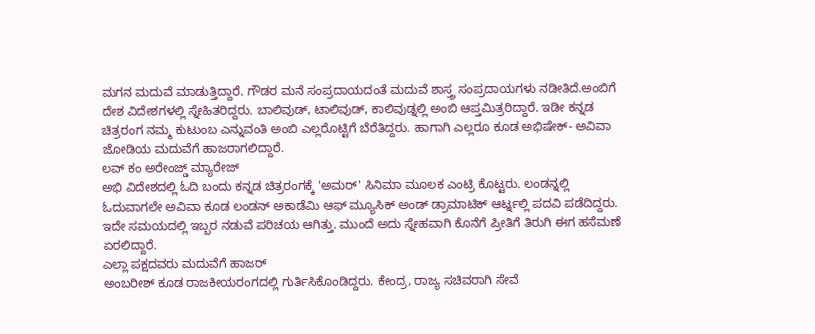ಮಗನ ಮದುವೆ ಮಾಡುತ್ತಿದ್ದಾರೆ. ಗೌಡರ ಮನೆ ಸಂಪ್ರದಾಯದಂತೆ ಮದುವೆ ಶಾಸ್ತ್ರ ಸಂಪ್ರದಾಯಗಳು ನಡೀತಿದೆ.ಅಂಬಿಗೆ ದೇಶ ವಿದೇಶಗಳಲ್ಲಿ ಸ್ನೇಹಿತರಿದ್ದರು. ಬಾಲಿವುಡ್, ಟಾಲಿವುಡ್, ಕಾಲಿವುಡ್ನಲ್ಲಿ ಅಂಬಿ ಆಪ್ತಮಿತ್ರರಿದ್ದಾರೆ. ಇಡೀ ಕನ್ನಡ ಚಿತ್ರರಂಗ ನಮ್ಮ ಕುಟುಂಬ ಎನ್ನುವಂತಿ ಅಂಬಿ ಎಲ್ಲರೊಟ್ಟಿಗೆ ಬೆರೆತಿದ್ದರು. ಹಾಗಾಗಿ ಎಲ್ಲರೂ ಕೂಡ ಅಭಿಷೇಕ್- ಅವಿವಾ ಜೋಡಿಯ ಮದುವೆಗೆ ಹಾಜರಾಗಲಿದ್ದಾರೆ.
ಲವ್ ಕಂ ಅರೇಂಜ್ಡ್ ಮ್ಯಾರೇಜ್
ಅಭಿ ವಿದೇಶದಲ್ಲಿ ಓದಿ ಬಂದು ಕನ್ನಡ ಚಿತ್ರರಂಗಕ್ಕೆ 'ಅಮರ್' ಸಿನಿಮಾ ಮೂಲಕ ಎಂಟ್ರಿ ಕೊಟ್ಟರು. ಲಂಡನ್ನಲ್ಲಿ ಓದುವಾಗಲೇ ಅವಿವಾ ಕೂಡ ಲಂಡನ್ ಅಕಾಡೆಮಿ ಆಫ್ ಮ್ಯೂಸಿಕ್ ಅಂಡ್ ಡ್ರಾಮಾಟಿಕ್ ಆರ್ಟ್ನಲ್ಲಿ ಪದವಿ ಪಡೆದಿದ್ದರು. ಇದೇ ಸಮಯದಲ್ಲಿ ಇಬ್ಬರ ನಡುವೆ ಪರಿಚಯ ಆಗಿತ್ತು. ಮುಂದೆ ಅದು ಸ್ನೇಹವಾಗಿ ಕೊನೆಗೆ ಪ್ರೀತಿಗೆ ತಿರುಗಿ ಈಗ ಹಸೆಮಣೆ ಏರಲಿದ್ದಾರೆ.
ಎಲ್ಲಾ ಪಕ್ಷದವರು ಮದುವೆಗೆ ಹಾಜರ್
ಅಂಬರೀಶ್ ಕೂಡ ರಾಜಕೀಯರಂಗದಲ್ಲಿ ಗುರ್ತಿಸಿಕೊಂಡಿದ್ದರು. ಕೇಂದ್ರ, ರಾಜ್ಯ ಸಚಿವರಾಗಿ ಸೇವೆ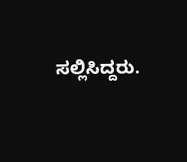ಸಲ್ಲಿಸಿದ್ದರು.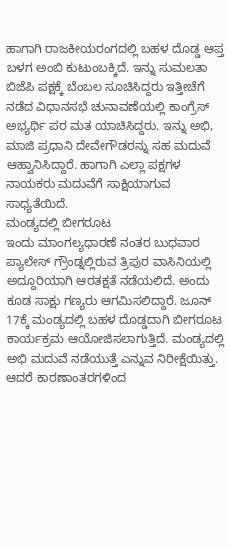ಹಾಗಾಗಿ ರಾಜಕೀಯರಂಗದಲ್ಲಿ ಬಹಳ ದೊಡ್ಡ ಆಪ್ತ ಬಳಗ ಅಂಬಿ ಕುಟುಂಬಕ್ಕಿದೆ. ಇನ್ನು ಸುಮಲತಾ ಬಿಜೆಪಿ ಪಕ್ಷಕ್ಕೆ ಬೆಂಬಲ ಸೂಚಿಸಿದ್ದರು ಇತ್ತೀಚೆಗೆ ನಡೆದ ವಿಧಾನಸಭೆ ಚುನಾವಣೆಯಲ್ಲಿ ಕಾಂಗ್ರೆಸ್ ಅಭ್ಯರ್ಥಿ ಪರ ಮತ ಯಾಚಿಸಿದ್ದರು. ಇನ್ನು ಅಭಿ, ಮಾಜಿ ಪ್ರಧಾನಿ ದೇವೇಗೌಡರನ್ನು ಸಹ ಮದುವೆ ಆಹ್ವಾನಿಸಿದ್ದಾರೆ. ಹಾಗಾಗಿ ಎಲ್ಲಾ ಪಕ್ಷಗಳ ನಾಯಕರು ಮದುವೆಗೆ ಸಾಕ್ಷಿಯಾಗುವ ಸಾಧ್ಯತೆಯಿದೆ.
ಮಂಡ್ಯದಲ್ಲಿ ಬೀಗರೂಟ
ಇಂದು ಮಾಂಗಲ್ಯಧಾರಣೆ ನಂತರ ಬುಧವಾರ ಪ್ಯಾಲೇಸ್ ಗ್ರೌಂಡ್ನಲ್ಲಿರುವ ತ್ರಿಪುರ ವಾಸಿನಿಯಲ್ಲಿ ಅದ್ದೂರಿಯಾಗಿ ಆರತಕ್ಷತೆ ನಡೆಯಲಿದೆ. ಅಂದು ಕೂಡ ಸಾಕ್ಷು ಗಣ್ಯರು ಆಗಮಿಸಲಿದ್ದಾರೆ. ಜೂನ್ 17ಕ್ಕೆ ಮಂಡ್ಯದಲ್ಲಿ ಬಹಳ ದೊಡ್ಡದಾಗಿ ಬೀಗರೂಟ ಕಾರ್ಯಕ್ರಮ ಆಯೋಜಿಸಲಾಗುತ್ತಿದೆ. ಮಂಡ್ಯದಲ್ಲಿ ಅಭಿ ಮದುವೆ ನಡೆಯುತ್ತೆ ಎನ್ನುವ ನಿರೀಕ್ಷೆಯಿತ್ತು. ಆದರೆ ಕಾರಣಾಂತರಗಳಿಂದ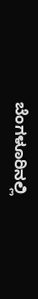ಬೆಂಗಳೂರಿನಲ್ಲಿ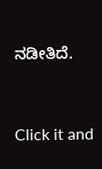ನಡೀತಿದೆ.


Click it and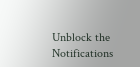Unblock the Notifications